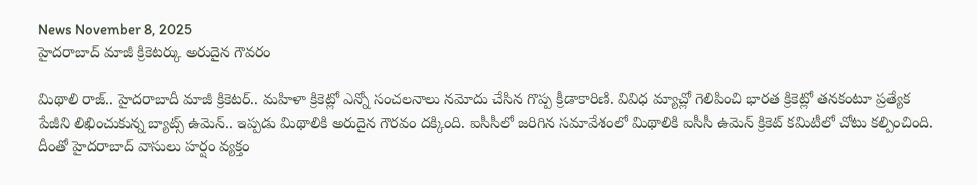News November 8, 2025
హైదరాబాద్ మాజీ క్రికెటర్కు అరుదైన గౌవరం

మిథాలి రాజ్.. హైదరాబాదీ మాజీ క్రికెటర్.. మహిళా క్రికెట్లో ఎన్నో సంచలనాలు నమోదు చేసిన గొప్ప క్రీడాకారిణి. వివిధ మ్యాచ్లో గెలిపించి భారత క్రికెట్లో తనకంటూ ప్రత్యేక పేజీని లిఖించుకున్న బ్యాట్స్ ఉమెన్.. ఇప్పడు మిథాలికి అరుదైన గౌరవం దక్కింది. ఐసీసీలో జరిగిన సమావేశంలో మిథాలికి ఐసీసీ ఉమెన్ క్రికెట్ కమిటీలో చోటు కల్పించింది. దీంతో హైదరాబాద్ వాసులు హర్షం వ్యక్తం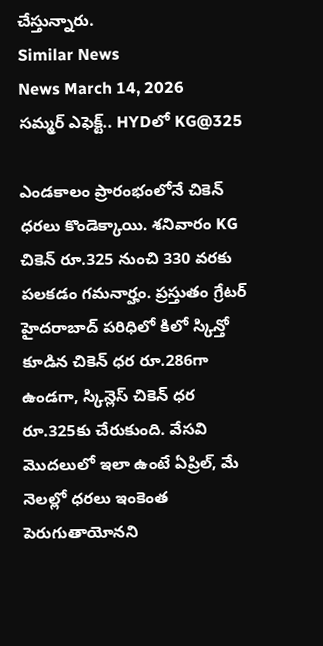చేస్తున్నారు.
Similar News
News March 14, 2026
సమ్మర్ ఎఫెక్ట్.. HYDలో KG@325

ఎండకాలం ప్రారంభంలోనే చికెన్ ధరలు కొండెక్కాయి. శనివారం KG చికెన్ రూ.325 నుంచి 330 వరకు పలకడం గమనార్హం. ప్రస్తుతం గ్రేటర్ హైదరాబాద్ పరిధిలో కిలో స్కిన్తో కూడిన చికెన్ ధర రూ.286గా ఉండగా, స్కిన్లెస్ చికెన్ ధర రూ.325కు చేరుకుంది. వేసవి మొదలులో ఇలా ఉంటే ఏప్రిల్, మే నెలల్లో ధరలు ఇంకెంత పెరుగుతాయోనని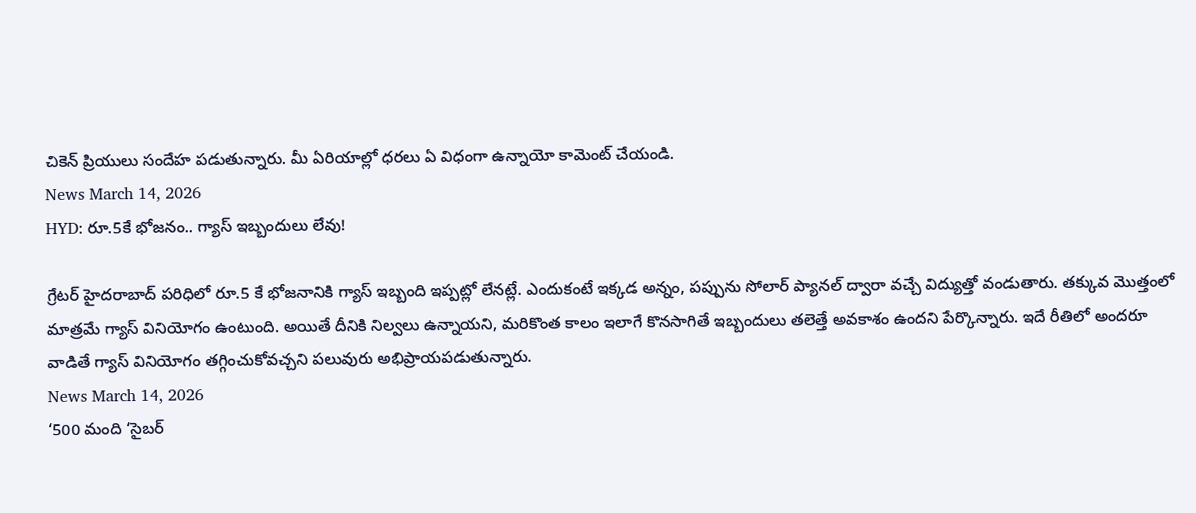చికెన్ ప్రియులు సందేహ పడుతున్నారు. మీ ఏరియాల్లో ధరలు ఏ విధంగా ఉన్నాయో కామెంట్ చేయండి.
News March 14, 2026
HYD: రూ.5కే భోజనం.. గ్యాస్ ఇబ్బందులు లేవు!

గ్రేటర్ హైదరాబాద్ పరిధిలో రూ.5 కే భోజనానికి గ్యాస్ ఇబ్బంది ఇప్పట్లో లేనట్లే. ఎందుకంటే ఇక్కడ అన్నం, పప్పును సోలార్ ప్యానల్ ద్వారా వచ్చే విద్యుత్తో వండుతారు. తక్కువ మొత్తంలో మాత్రమే గ్యాస్ వినియోగం ఉంటుంది. అయితే దీనికి నిల్వలు ఉన్నాయని, మరికొంత కాలం ఇలాగే కొనసాగితే ఇబ్బందులు తలెత్తే అవకాశం ఉందని పేర్కొన్నారు. ఇదే రీతిలో అందరూ వాడితే గ్యాస్ వినియోగం తగ్గించుకోవచ్చని పలువురు అభిప్రాయపడుతున్నారు.
News March 14, 2026
‘500 మంది ‘సైబర్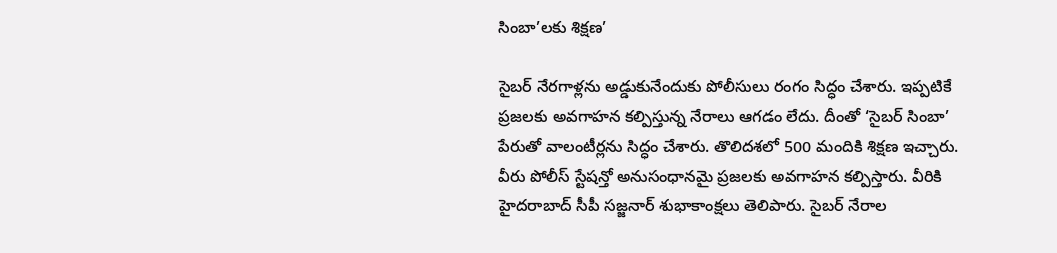సింబా’లకు శిక్షణ’

సైబర్ నేరగాళ్లను అడ్డుకునేందుకు పోలీసులు రంగం సిద్ధం చేశారు. ఇప్పటికే ప్రజలకు అవగాహన కల్పిస్తున్న నేరాలు ఆగడం లేదు. దీంతో ‘సైబర్ సింబా’ పేరుతో వాలంటీర్లను సిద్ధం చేశారు. తొలిదశలో 500 మందికి శిక్షణ ఇచ్చారు. వీరు పోలీస్ స్టేషన్తో అనుసంధానమై ప్రజలకు అవగాహన కల్పిస్తారు. వీరికి హైదరాబాద్ సీపీ సజ్జనార్ శుభాకాంక్షలు తెలిపారు. సైబర్ నేరాల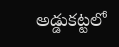అడ్డుకట్టలో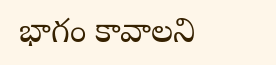భాగం కావాలని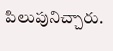పిలుపునిచ్చారు.